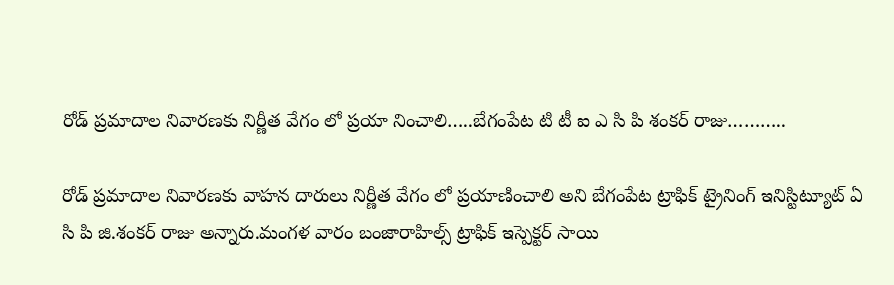రోడ్ ప్రమాదాల నివారణకు నిర్ణీత వేగం లో ప్రయా నించాలి…..బేగంపేట టి టీ ఐ ఎ సి పి శంకర్ రాజు………..

రోడ్ ప్రమాదాల నివారణకు వాహన దారులు నిర్ణీత వేగం లో ప్రయాణించాలి అని బేగంపేట ట్రాఫిక్ ట్రైనింగ్ ఇనిస్టిట్యూట్ ఏ సి పి జి.శంకర్ రాజు అన్నారు.మంగళ వారం బంజారాహిల్స్ ట్రాఫిక్ ఇస్పెక్టర్ సాయి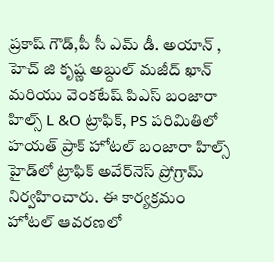ప్రకాష్ గౌడ్,పీ సీ ఎమ్ డీ. అయాన్ , హెచ్ జి కృష్ణ అబ్దుల్ మజీద్ ఖాన్ మరియు వెంకటేష్ పిఎస్ బంజారా హిల్స్ L &O ట్రాఫిక్, PS పరిమితిలో హయత్ ప్రాక్ హోటల్ బంజారా హిల్స్ హైడ్‌లో ట్రాఫిక్ అవేర్‌నెస్ ప్రోగ్రామ్ నిర్వహించారు. ఈ కార్యక్రమం హోటల్ ఆవరణలో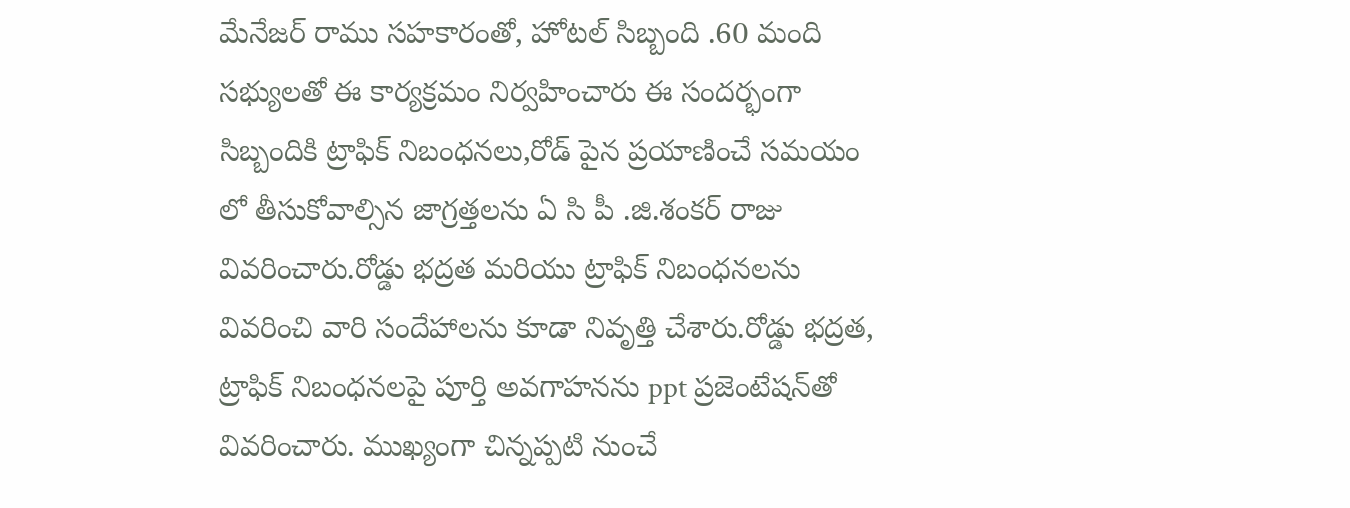మేనేజర్ రాము సహకారంతో, హోటల్ సిబ్బంది .60 మంది సభ్యులతో ఈ కార్యక్రమం నిర్వహించారు ఈ సందర్భంగా సిబ్బందికి ట్రాఫిక్ నిబంధనలు,రోడ్ పైన ప్రయాణించే సమయం లో తీసుకోవాల్సిన జాగ్రత్తలను ఏ సి పీ .జి.శంకర్ రాజు వివరించారు.రోడ్డు భద్రత మరియు ట్రాఫిక్ నిబంధనలను వివరించి వారి సందేహాలను కూడా నివృత్తి చేశారు.రోడ్డు భద్రత, ట్రాఫిక్ నిబంధనలపై పూర్తి అవగాహనను ppt ప్రజెంటేషన్‌తో వివరించారు. ముఖ్యంగా చిన్నప్పటి నుంచే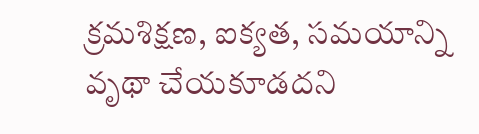క్రమశిక్షణ, ఐక్యత, సమయాన్ని వృథా చేయకూడదని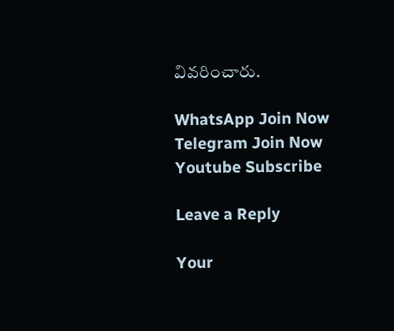వివరించారు.

WhatsApp Join Now
Telegram Join Now
Youtube Subscribe

Leave a Reply

Your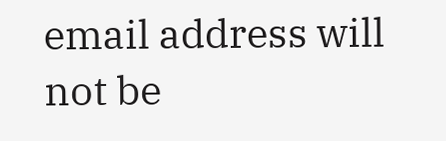email address will not be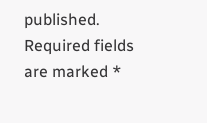published. Required fields are marked *